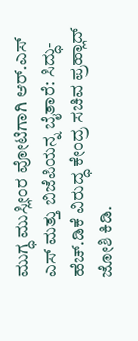ಮುಗ್ಧ ಮುಸ್ಲೀಂರ ವೋಟಿಗಾಗಿ ಆರ್.ಎಸ್ ಎಸ್ ಮತ್ತು ಬಿಜೆಪಿಯನ್ನ ಬೈತಾರೆ: ಸಿದ್ಧು-ಹೆಚ್.ಡಿಕೆ ವಿರುದ್ಧ ಕೇಂದ್ರ ಸಚಿವ ಪ್ರಹ್ಲಾದ್ ಜೋಶಿ ಕಿಡಿ.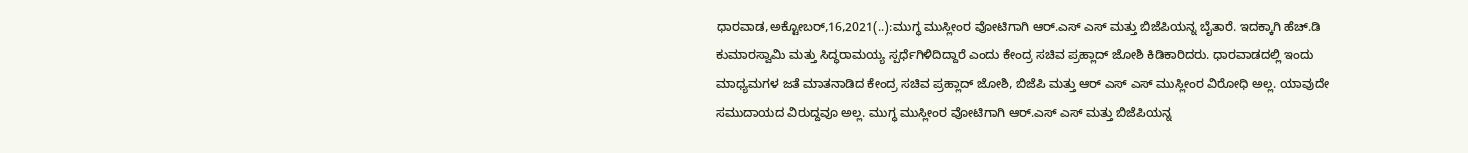ಧಾರವಾಡ,ಅಕ್ಟೋಬರ್,16,2021(..):ಮುಗ್ಧ ಮುಸ್ಲೀಂರ ವೋಟಿಗಾಗಿ ಆರ್.ಎಸ್ ಎಸ್ ಮತ್ತು ಬಿಜೆಪಿಯನ್ನ ಬೈತಾರೆ. ಇದಕ್ಕಾಗಿ ಹೆಚ್.ಡಿ ಕುಮಾರಸ್ವಾಮಿ ಮತ್ತು ಸಿದ್ಧರಾಮಯ್ಯ ಸ್ಪರ್ಧೆಗಿಳಿದಿದ್ದಾರೆ ಎಂದು ಕೇಂದ್ರ ಸಚಿವ ಪ್ರಹ್ಲಾದ್ ಜೋಶಿ ಕಿಡಿಕಾರಿದರು. ಧಾರವಾಡದಲ್ಲಿ ಇಂದು ಮಾಧ್ಯಮಗಳ ಜತೆ ಮಾತನಾಡಿದ ಕೇಂದ್ರ ಸಚಿವ ಪ್ರಹ್ಲಾದ್ ಜೋಶಿ, ಬಿಜೆಪಿ ಮತ್ತು ಆರ್ ಎಸ್ ಎಸ್ ಮುಸ್ಲೀಂರ ವಿರೋಧಿ ಅಲ್ಲ. ಯಾವುದೇ ಸಮುದಾಯದ ವಿರುದ್ದವೂ ಅಲ್ಲ. ಮುಗ್ಧ ಮುಸ್ಲೀಂರ ವೋಟಿಗಾಗಿ ಆರ್.ಎಸ್ ಎಸ್ ಮತ್ತು ಬಿಜೆಪಿಯನ್ನ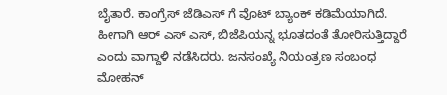ಬೈತಾರೆ. ಕಾಂಗ್ರೆಸ್ ಜೆಡಿಎಸ್ ಗೆ ವೊಟ್ ಬ್ಯಾಂಕ್ ಕಡಿಮೆಯಾಗಿದೆ. ಹೀಗಾಗಿ ಆರ್ ಎಸ್ ಎಸ್, ಬಿಜೆಪಿಯನ್ನ ಭೂತದಂತೆ ತೋರಿಸುತ್ತಿದ್ದಾರೆ ಎಂದು ವಾಗ್ದಾಳಿ ನಡೆಸಿದರು. ಜನಸಂಖ್ಯೆ ನಿಯಂತ್ರಣ ಸಂಬಂಧ ಮೋಹನ್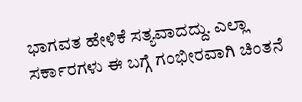ಭಾಗವತ ಹೇಳಿಕೆ ಸತ್ಯವಾದದ್ದು. ಎಲ್ಲಾ ಸರ್ಕಾರಗಳು ಈ ಬಗ್ಗೆ ಗಂಭೀರವಾಗಿ ಚಿಂತನೆ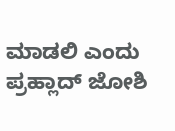ಮಾಡಲಿ ಎಂದು ಪ್ರಹ್ಲಾದ್ ಜೋಶಿ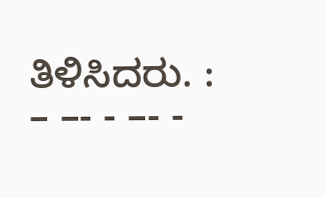ತಿಳಿಸಿದರು. : – –- - –- -